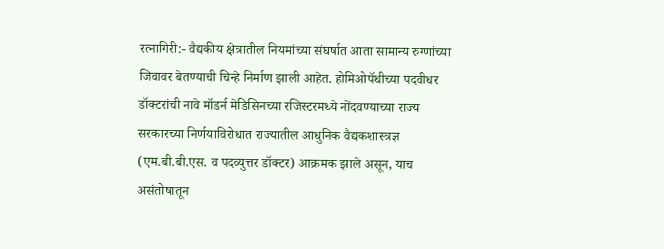रत्नागिरी:- वैद्यकीय क्षेत्रातील नियमांच्या संघर्षात आता सामान्य रुग्णांच्या जिवावर बेतण्याची चिन्हे निर्माण झाली आहेत. होमिओपॅथीच्या पदवीधर डॉक्टरांची नावे मॉडर्न मेडिसिनच्या रजिस्टरमध्ये नोंदवण्याच्या राज्य सरकारच्या निर्णयाविरोधात राज्यातील आधुनिक वैद्यकशास्त्रज्ञ (एम.बी.बी.एस. व पदव्युत्तर डॉक्टर) आक्रमक झाले असून, याच असंतोषातून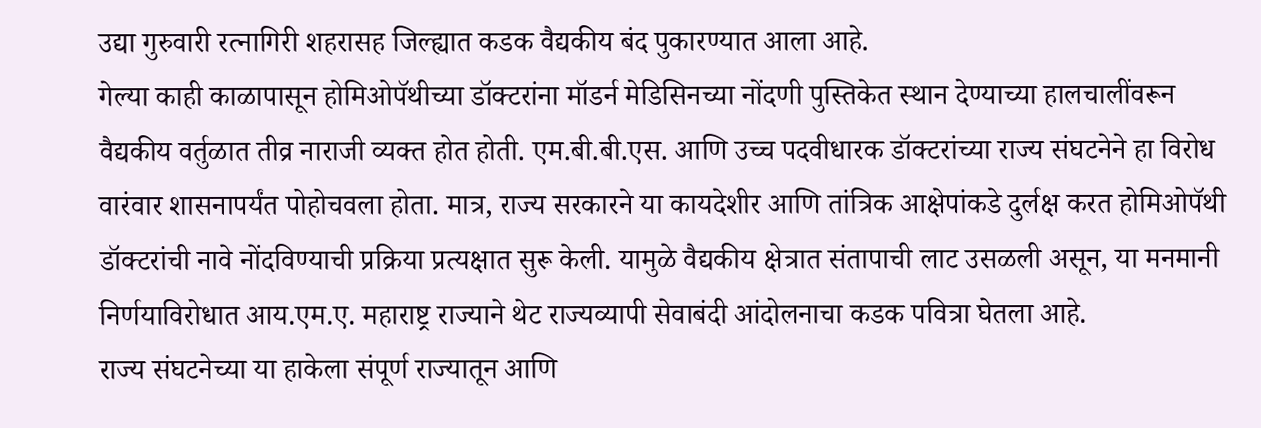उद्या गुरुवारी रत्नागिरी शहरासह जिल्ह्यात कडक वैद्यकीय बंद पुकारण्यात आला आहे.
गेल्या काही काळापासून होमिओपॅथीच्या डॉक्टरांना मॉडर्न मेडिसिनच्या नोंदणी पुस्तिकेत स्थान देण्याच्या हालचालींवरून वैद्यकीय वर्तुळात तीव्र नाराजी व्यक्त होत होती. एम.बी.बी.एस. आणि उच्च पदवीधारक डॉक्टरांच्या राज्य संघटनेने हा विरोध वारंवार शासनापर्यंत पोहोचवला होता. मात्र, राज्य सरकारने या कायदेशीर आणि तांत्रिक आक्षेपांकडे दुर्लक्ष करत होमिओपॅथी डॉक्टरांची नावे नोंदविण्याची प्रक्रिया प्रत्यक्षात सुरू केली. यामुळे वैद्यकीय क्षेत्रात संतापाची लाट उसळली असून, या मनमानी निर्णयाविरोधात आय.एम.ए. महाराष्ट्र राज्याने थेट राज्यव्यापी सेवाबंदी आंदोलनाचा कडक पवित्रा घेतला आहे.
राज्य संघटनेच्या या हाकेला संपूर्ण राज्यातून आणि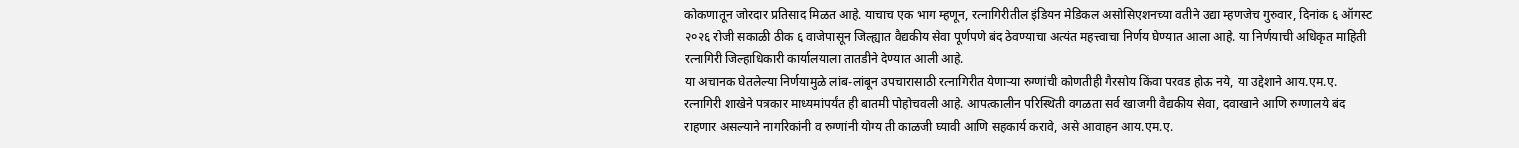कोकणातून जोरदार प्रतिसाद मिळत आहे. याचाच एक भाग म्हणून, रत्नागिरीतील इंडियन मेडिकल असोसिएशनच्या वतीने उद्या म्हणजेच गुरुवार, दिनांक ६ ऑगस्ट २०२६ रोजी सकाळी ठीक ६ वाजेपासून जिल्ह्यात वैद्यकीय सेवा पूर्णपणे बंद ठेवण्याचा अत्यंत महत्त्वाचा निर्णय घेण्यात आला आहे. या निर्णयाची अधिकृत माहिती रत्नागिरी जिल्हाधिकारी कार्यालयाला तातडीने देण्यात आली आहे.
या अचानक घेतलेल्या निर्णयामुळे लांब-लांबून उपचारासाठी रत्नागिरीत येणाऱ्या रुग्णांची कोणतीही गैरसोय किंवा परवड होऊ नये, या उद्देशाने आय.एम.ए. रत्नागिरी शाखेने पत्रकार माध्यमांपर्यंत ही बातमी पोहोचवली आहे. आपत्कालीन परिस्थिती वगळता सर्व खाजगी वैद्यकीय सेवा, दवाखाने आणि रुग्णालये बंद राहणार असल्याने नागरिकांनी व रुग्णांनी योग्य ती काळजी घ्यावी आणि सहकार्य करावे, असे आवाहन आय.एम.ए.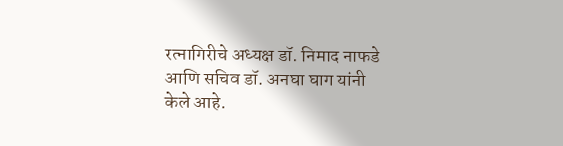रत्नागिरीचे अध्यक्ष डॉ. निमाद नाफडे आणि सचिव डॉ. अनघा घाग यांनी केले आहे.